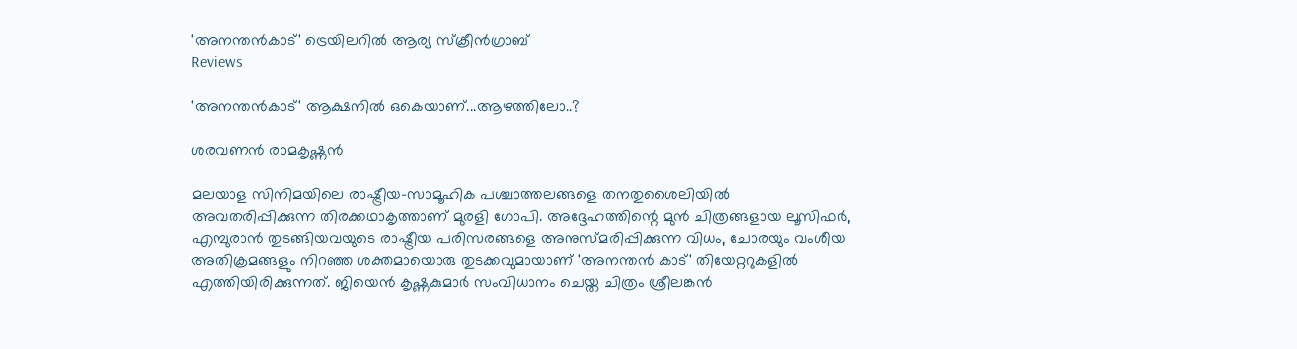'അനന്തൻകാട്' ട്രെയിലറിൽ ആര്യ സ്ക്രീൻഗ്രാബ്
Reviews

'അനന്തൻകാട്' ആക്ഷനിൽ ഒകെയാണ്...ആഴത്തിലോ..?

ശരവണൻ രാമകൃഷ്ണൻ

മലയാള സിനിമയിലെ രാഷ്ട്രീയ-സാമൂഹിക പശ്ചാത്തലങ്ങളെ തനതുശൈലിയില്‍ അവതരിപ്പിക്കുന്ന തിരക്കഥാകൃത്താണ് മുരളി ഗോപി. അദ്ദേഹത്തിന്റെ മുന്‍ ചിത്രങ്ങളായ ലൂസിഫര്‍, എമ്പുരാന്‍ തുടങ്ങിയവയുടെ രാഷ്ട്രീയ പരിസരങ്ങളെ അനുസ്മരിപ്പിക്കുന്ന വിധം, ചോരയും വംശീയ അതിക്രമങ്ങളും നിറഞ്ഞ ശക്തമായൊരു തുടക്കവുമായാണ് 'അനന്തന്‍ കാട്' തിയേറ്ററുകളില്‍ എത്തിയിരിക്കുന്നത്. ജിയെന്‍ കൃഷ്ണകുമാര്‍ സംവിധാനം ചെയ്ത ചിത്രം ശ്രീലങ്കന്‍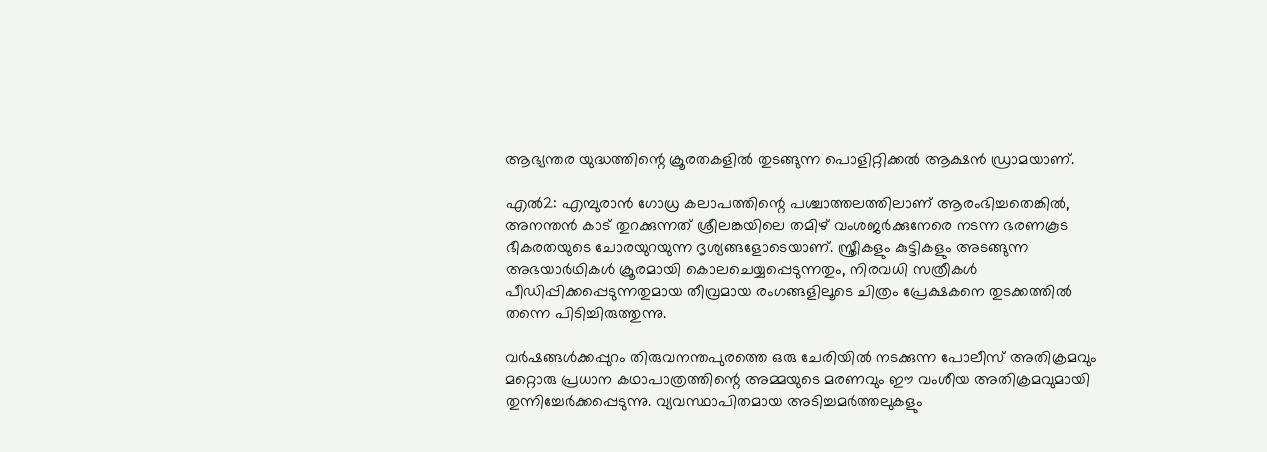ആഭ്യന്തര യുദ്ധത്തിന്റെ ക്രൂരതകളില്‍ തുടങ്ങുന്ന പൊളിറ്റിക്കല്‍ ആക്ഷന്‍ ഡ്രാമയാണ്.

എല്‍2: എമ്പുരാന്‍ ഗോധ്ര കലാപത്തിന്റെ പശ്ചാത്തലത്തിലാണ് ആരംഭിച്ചതെങ്കില്‍, അനന്തന്‍ കാട് തുറക്കുന്നത് ശ്രീലങ്കയിലെ തമിഴ് വംശജര്‍ക്കുനേരെ നടന്ന ഭരണകൂട ഭീകരതയുടെ ചോരയുറയുന്ന ദൃശ്യങ്ങളോടെയാണ്. സ്ത്രീകളും കുട്ടികളും അടങ്ങുന്ന അഭയാര്‍ഥികള്‍ ക്രൂരമായി കൊലചെയ്യപ്പെടുന്നതും, നിരവധി സത്രീകള്‍ പീഡിപ്പിക്കപ്പെടുന്നതുമായ തീവ്രമായ രംഗങ്ങളിലൂടെ ചിത്രം പ്രേക്ഷകനെ തുടക്കത്തില്‍ തന്നെ പിടിച്ചിരുത്തുന്നു.

വര്‍ഷങ്ങള്‍ക്കപ്പുറം തിരുവനന്തപുരത്തെ ഒരു ചേരിയില്‍ നടക്കുന്ന പോലീസ് അതിക്രമവും മറ്റൊരു പ്രധാന കഥാപാത്രത്തിന്റെ അമ്മയുടെ മരണവും ഈ വംശീയ അതിക്രമവുമായി തുന്നിച്ചേര്‍ക്കപ്പെടുന്നു. വ്യവസ്ഥാപിതമായ അടിച്ചമര്‍ത്തലുകളും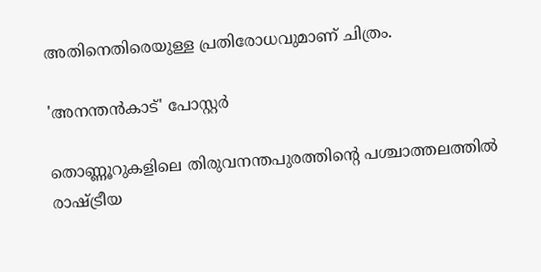അതിനെതിരെയുള്ള പ്രതിരോധവുമാണ് ചിത്രം.

'അനന്തൻകാട്' പോസ്റ്റർ

തൊണ്ണൂറുകളിലെ തിരുവനന്തപുരത്തിന്റെ പശ്ചാത്തലത്തില്‍ രാഷ്ട്രീയ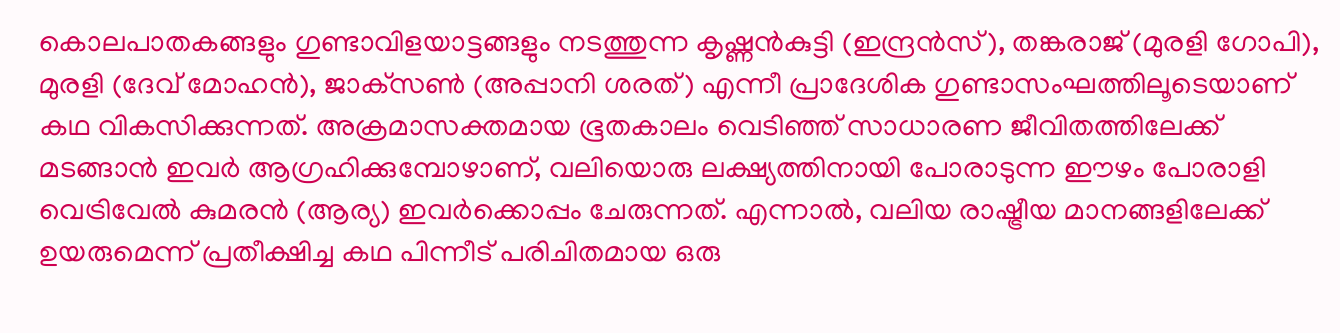കൊലപാതകങ്ങളും ഗുണ്ടാവിളയാട്ടങ്ങളും നടത്തുന്ന കൃഷ്ണന്‍കുട്ടി (ഇന്ദ്രന്‍സ്), തങ്കരാജ് (മുരളി ഗോപി), മുരളി (ദേവ് മോഹന്‍), ജാക്‌സണ്‍ (അപ്പാനി ശരത്) എന്നീ പ്രാദേശിക ഗുണ്ടാസംഘത്തിലൂടെയാണ് കഥ വികസിക്കുന്നത്. അക്രമാസക്തമായ ഭൂതകാലം വെടിഞ്ഞ് സാധാരണ ജീവിതത്തിലേക്ക് മടങ്ങാന്‍ ഇവര്‍ ആഗ്രഹിക്കുമ്പോഴാണ്, വലിയൊരു ലക്ഷ്യത്തിനായി പോരാടുന്ന ഈഴം പോരാളി വെട്രിവേൽ കുമരൻ (ആര്യ) ഇവര്‍ക്കൊപ്പം ചേരുന്നത്. എന്നാല്‍, വലിയ രാഷ്ട്രീയ മാനങ്ങളിലേക്ക് ഉയരുമെന്ന് പ്രതീക്ഷിച്ച കഥ പിന്നീട് പരിചിതമായ ഒരു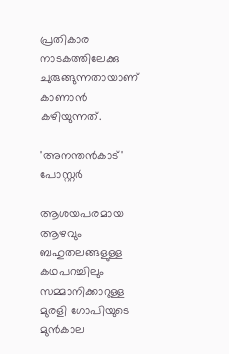പ്രതികാര നാടകത്തിലേക്കു ചുരുങ്ങുന്നതായാണ് കാണാന്‍ കഴിയുന്നത്.

'അനന്തൻകാട്' പോസ്റ്റർ

ആശയപരമായ ആഴവും ബഹുതലങ്ങളുള്ള കഥപറച്ചിലും സമ്മാനിക്കാറുള്ള മുരളി ഗോപിയുടെ മുന്‍കാല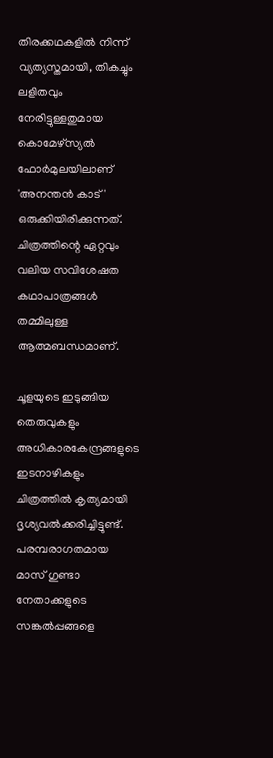തിരക്കഥകളില്‍ നിന്ന് വ്യത്യസ്തമായി, തികച്ചും ലളിതവും നേരിട്ടുള്ളതുമായ കൊമേഴ്‌സ്യല്‍ ഫോര്‍മുലയിലാണ് 'അനന്തന്‍ കാട്' ഒരുക്കിയിരിക്കുന്നത്. ചിത്രത്തിന്റെ ഏറ്റവും വലിയ സവിശേഷത കഥാപാത്രങ്ങള്‍ തമ്മിലുള്ള ആത്മബന്ധമാണ്.

ചൂളയുടെ ഇടുങ്ങിയ തെരുവുകളും അധികാരകേന്ദ്രങ്ങളുടെ ഇടനാഴികളും ചിത്രത്തില്‍ കൃത്യമായി ദൃശ്യവല്‍ക്കരിച്ചിട്ടുണ്ട്. പരമ്പരാഗതമായ മാസ് ഗുണ്ടാ നേതാക്കളുടെ സങ്കല്‍പ്പങ്ങളെ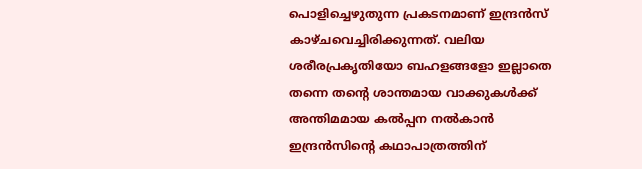പൊളിച്ചെഴുതുന്ന പ്രകടനമാണ് ഇന്ദ്രന്‍സ് കാഴ്ചവെച്ചിരിക്കുന്നത്. വലിയ ശരീരപ്രകൃതിയോ ബഹളങ്ങളോ ഇല്ലാതെ തന്നെ തന്റെ ശാന്തമായ വാക്കുകള്‍ക്ക് അന്തിമമായ കല്‍പ്പന നല്‍കാന്‍ ഇന്ദ്രന്‍സിന്റെ കഥാപാത്രത്തിന്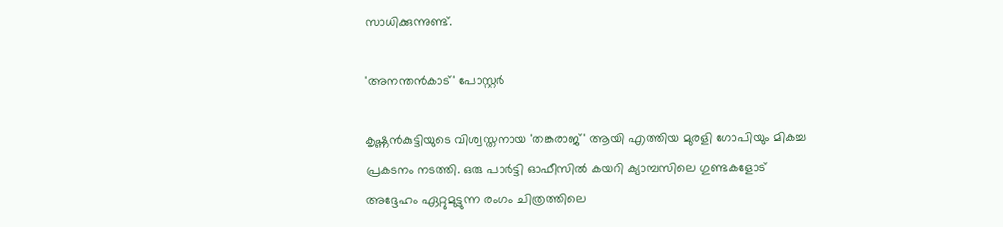സാധിക്കുന്നുണ്ട്.

'അനന്തൻകാട്' പോസ്റ്റർ

കൃഷ്ണന്‍കുട്ടിയുടെ വിശ്വസ്തനായ 'തങ്കരാജ്' ആയി എത്തിയ മുരളി ഗോപിയും മികച്ച പ്രകടനം നടത്തി. ഒരു പാര്‍ട്ടി ഓഫീസില്‍ കയറി ക്യാമ്പസിലെ ഗുണ്ടകളോട് അദ്ദേഹം ഏറ്റുമുട്ടുന്ന രംഗം ചിത്രത്തിലെ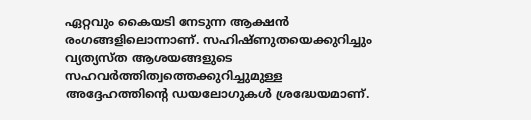ഏറ്റവും കൈയടി നേടുന്ന ആക്ഷന്‍ രംഗങ്ങളിലൊന്നാണ്. സഹിഷ്ണുതയെക്കുറിച്ചും വ്യത്യസ്ത ആശയങ്ങളുടെ സഹവര്‍ത്തിത്വത്തെക്കുറിച്ചുമുള്ള അദ്ദേഹത്തിന്റെ ഡയലോഗുകള്‍ ശ്രദ്ധേയമാണ്.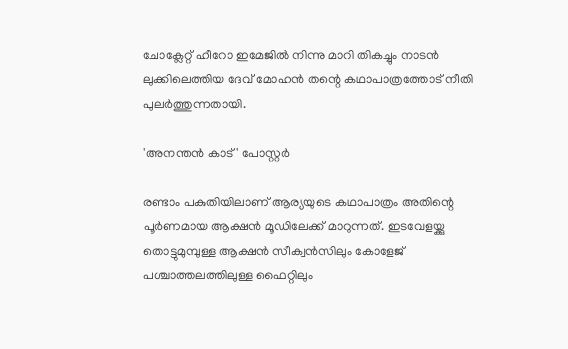ചോക്ലേറ്റ് ഹീറോ ഇമേജില്‍ നിന്നു മാറി തികച്ചും നാടന്‍ ലുക്കിലെത്തിയ ദേവ് മോഹന്‍ തന്റെ കഥാപാത്രത്തോട് നീതി പുലര്‍ത്തുന്നതായി.

'അനന്തൻ കാട്' പോസ്റ്റർ

രണ്ടാം പകുതിയിലാണ് ആര്യയുടെ കഥാപാത്രം അതിന്റെ പൂര്‍ണമായ ആക്ഷന്‍ മൂഡിലേക്ക് മാറുന്നത്. ഇടവേളയ്ക്കു തൊട്ടുമുമ്പുള്ള ആക്ഷന്‍ സീക്വന്‍സിലും കോളേജ് പശ്ചാത്തലത്തിലുള്ള ഫൈറ്റിലും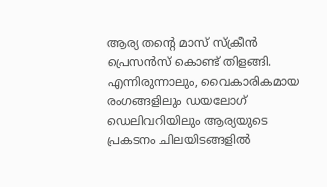ആര്യ തന്റെ മാസ് സ്‌ക്രീന്‍ പ്രെസന്‍സ് കൊണ്ട് തിളങ്ങി. എന്നിരുന്നാലും, വൈകാരികമായ രംഗങ്ങളിലും ഡയലോഗ് ഡെലിവറിയിലും ആര്യയുടെ പ്രകടനം ചിലയിടങ്ങളില്‍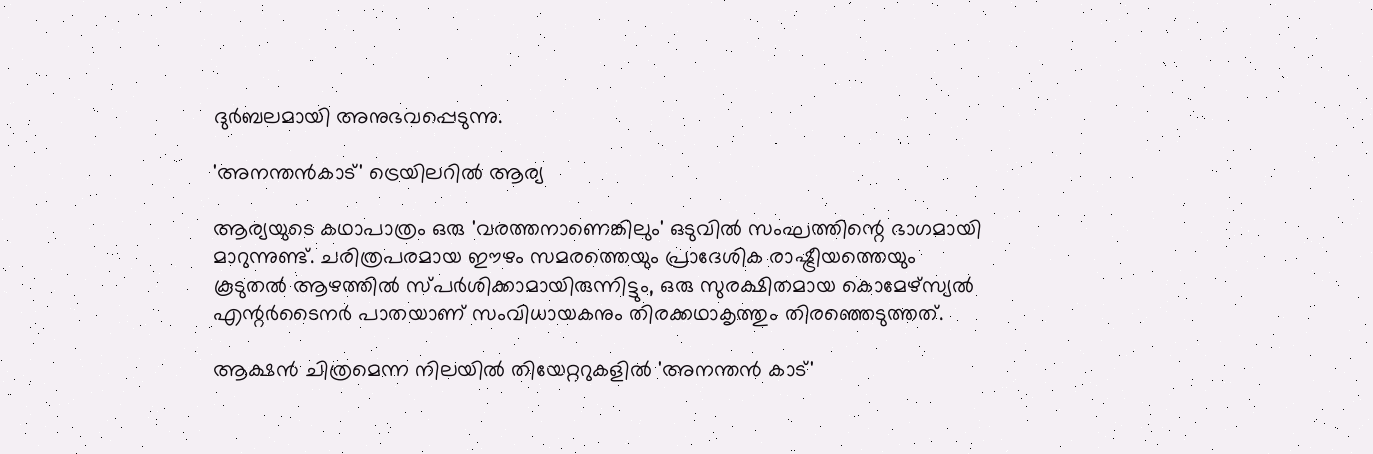ദുര്‍ബലമായി അനുഭവപ്പെടുന്നു.

'അനന്തൻകാട്' ട്രെയിലറിൽ ആര്യ

ആര്യയുടെ കഥാപാത്രം ഒരു 'വരത്തനാണെങ്കിലും' ഒടുവില്‍ സംഘത്തിന്റെ ഭാഗമായി മാറുന്നുണ്ട്. ചരിത്രപരമായ ഈഴം സമരത്തെയും പ്രാദേശിക രാഷ്ട്രീയത്തെയും കൂടുതല്‍ ആഴത്തില്‍ സ്പര്‍ശിക്കാമായിരുന്നിട്ടും, ഒരു സുരക്ഷിതമായ കൊമേഴ്‌സ്യല്‍ എന്റര്‍ടൈനര്‍ പാതയാണ് സംവിധായകനും തിരക്കഥാകൃത്തും തിരഞ്ഞെടുത്തത്.

ആക്ഷന്‍ ചിത്രമെന്ന നിലയില്‍ തിയേറ്ററുകളില്‍ 'അനന്തന്‍ കാട്'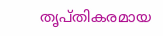തൃപ്തികരമായ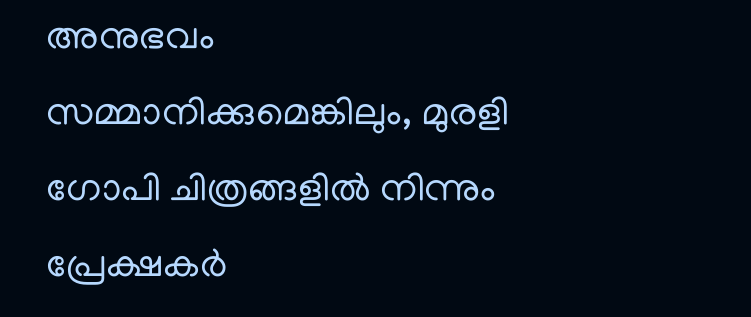അനുഭവം സമ്മാനിക്കുമെങ്കിലും, മുരളി ഗോപി ചിത്രങ്ങളില്‍ നിന്നും പ്രേക്ഷകര്‍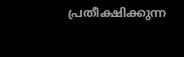പ്രതീക്ഷിക്കുന്ന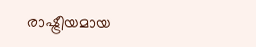രാഷ്ട്രീയമായ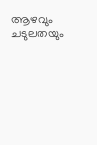ആഴവും ചടുലതയും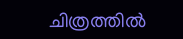ചിത്രത്തില്‍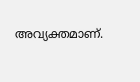അവ്യക്തമാണ്.